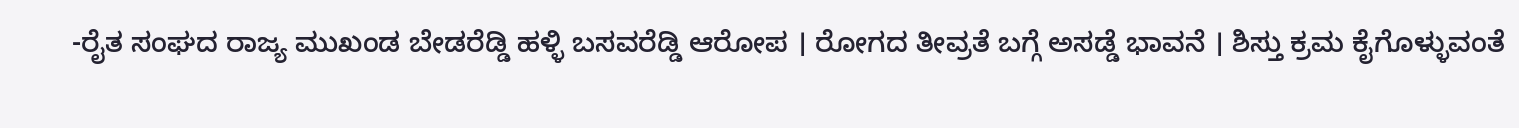-ರೈತ ಸಂಘದ ರಾಜ್ಯ ಮುಖಂಡ ಬೇಡರೆಡ್ಡಿ ಹಳ್ಳಿ ಬಸವರೆಡ್ಡಿ ಆರೋಪ । ರೋಗದ ತೀವ್ರತೆ ಬಗ್ಗೆ ಅಸಡ್ಡೆ ಭಾವನೆ । ಶಿಸ್ತು ಕ್ರಮ ಕೈಗೊಳ್ಳುವಂತೆ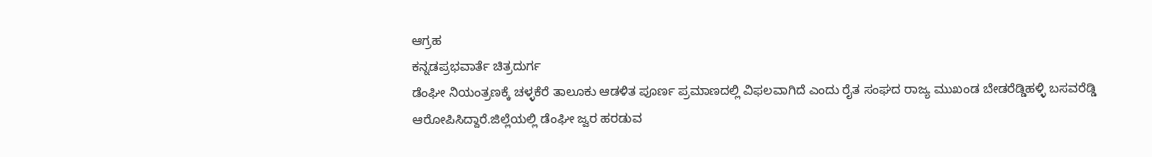ಆಗ್ರಹ
ಕನ್ನಡಪ್ರಭವಾರ್ತೆ ಚಿತ್ರದುರ್ಗ
ಡೆಂಘೀ ನಿಯಂತ್ರಣಕ್ಕೆ ಚಳ್ಳಕೆರೆ ತಾಲೂಕು ಆಡಳಿತ ಪೂರ್ಣ ಪ್ರಮಾಣದಲ್ಲಿ ವಿಫಲವಾಗಿದೆ ಎಂದು ರೈತ ಸಂಘದ ರಾಜ್ಯ ಮುಖಂಡ ಬೇಡರೆಡ್ಡಿಹಳ್ಳಿ ಬಸವರೆಡ್ಡಿ ಆರೋಪಿಸಿದ್ದಾರೆ.ಜಿಲ್ಲೆಯಲ್ಲಿ ಡೆಂಘೀ ಜ್ವರ ಹರಡುವ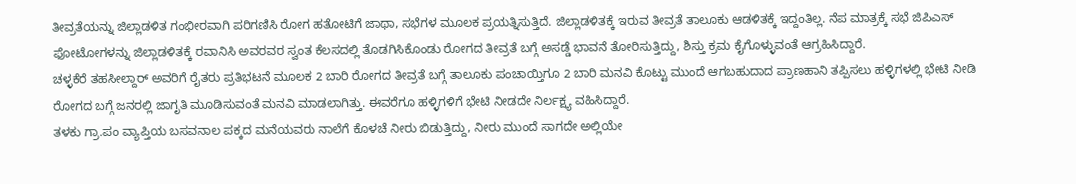ತೀವ್ರತೆಯನ್ನು ಜಿಲ್ಲಾಡಳಿತ ಗಂಭೀರವಾಗಿ ಪರಿಗಣಿಸಿ ರೋಗ ಹತೋಟಿಗೆ ಜಾಥಾ, ಸಭೆಗಳ ಮೂಲಕ ಪ್ರಯತ್ನಿಸುತ್ತಿದೆ. ಜಿಲ್ಲಾಡಳಿತಕ್ಕೆ ಇರುವ ತೀವ್ರತೆ ತಾಲೂಕು ಆಡಳಿತಕ್ಕೆ ಇದ್ದಂತಿಲ್ಲ. ನೆಪ ಮಾತ್ರಕ್ಕೆ ಸಭೆ ಜಿಪಿಎಸ್ ಫೋಟೋಗಳನ್ನು ಜಿಲ್ಲಾಡಳಿತಕ್ಕೆ ರವಾನಿಸಿ ಅವರವರ ಸ್ವಂತ ಕೆಲಸದಲ್ಲಿ ತೊಡಗಿಸಿಕೊಂಡು ರೋಗದ ತೀವ್ರತೆ ಬಗ್ಗೆ ಅಸಡ್ಡೆ ಭಾವನೆ ತೋರಿಸುತ್ತಿದ್ದು, ಶಿಸ್ತು ಕ್ರಮ ಕೈಗೊಳ್ಳುವಂತೆ ಆಗ್ರಹಿಸಿದ್ದಾರೆ.
ಚಳ್ಳಕೆರೆ ತಹಸೀಲ್ದಾರ್ ಅವರಿಗೆ ರೈತರು ಪ್ರತಿಭಟನೆ ಮೂಲಕ 2 ಬಾರಿ ರೋಗದ ತೀವ್ರತೆ ಬಗ್ಗೆ ತಾಲೂಕು ಪಂಚಾಯ್ತಿಗೂ 2 ಬಾರಿ ಮನವಿ ಕೊಟ್ಟು ಮುಂದೆ ಆಗಬಹುದಾದ ಪ್ರಾಣಹಾನಿ ತಪ್ಪಿಸಲು ಹಳ್ಳಿಗಳಲ್ಲಿ ಭೇಟಿ ನೀಡಿ ರೋಗದ ಬಗ್ಗೆ ಜನರಲ್ಲಿ ಜಾಗೃತಿ ಮೂಡಿಸುವಂತೆ ಮನವಿ ಮಾಡಲಾಗಿತ್ತು. ಈವರೆಗೂ ಹಳ್ಳಿಗಳಿಗೆ ಭೇಟಿ ನೀಡದೇ ನಿರ್ಲಕ್ಷ್ಯ ವಹಿಸಿದ್ದಾರೆ.
ತಳಕು ಗ್ರಾ.ಪಂ ವ್ಯಾಪ್ತಿಯ ಬಸವನಾಲ ಪಕ್ಕದ ಮನೆಯವರು ನಾಲೆಗೆ ಕೊಳಚೆ ನೀರು ಬಿಡುತ್ತಿದ್ದು, ನೀರು ಮುಂದೆ ಸಾಗದೇ ಅಲ್ಲಿಯೇ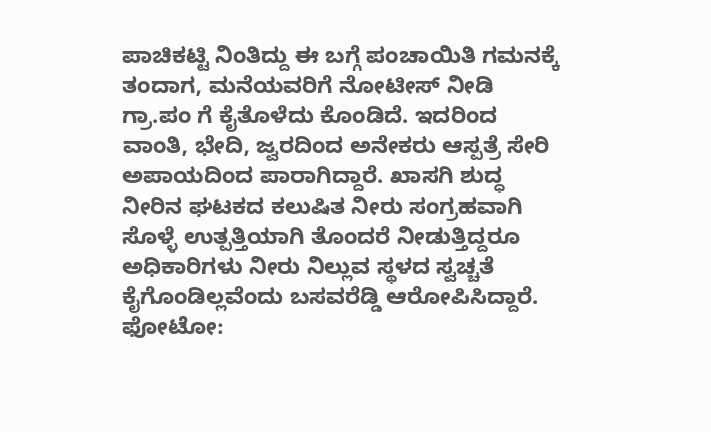ಪಾಚಿಕಟ್ಟಿ ನಿಂತಿದ್ದು ಈ ಬಗ್ಗೆ ಪಂಚಾಯಿತಿ ಗಮನಕ್ಕೆ ತಂದಾಗ, ಮನೆಯವರಿಗೆ ನೋಟೀಸ್ ನೀಡಿ ಗ್ರಾ.ಪಂ ಗೆ ಕೈತೊಳೆದು ಕೊಂಡಿದೆ. ಇದರಿಂದ ವಾಂತಿ, ಭೇದಿ, ಜ್ವರದಿಂದ ಅನೇಕರು ಆಸ್ಪತ್ರೆ ಸೇರಿ ಅಪಾಯದಿಂದ ಪಾರಾಗಿದ್ದಾರೆ. ಖಾಸಗಿ ಶುದ್ಧ ನೀರಿನ ಘಟಕದ ಕಲುಷಿತ ನೀರು ಸಂಗ್ರಹವಾಗಿ ಸೊಳ್ಳೆ ಉತ್ಪತ್ತಿಯಾಗಿ ತೊಂದರೆ ನೀಡುತ್ತಿದ್ದರೂ ಅಧಿಕಾರಿಗಳು ನೀರು ನಿಲ್ಲುವ ಸ್ಥಳದ ಸ್ವಚ್ಚತೆ ಕೈಗೊಂಡಿಲ್ಲವೆಂದು ಬಸವರೆಡ್ಡಿ ಆರೋಪಿಸಿದ್ದಾರೆ.
ಫೋಟೋ: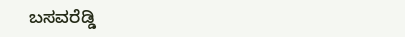ಬಸವರೆಡ್ಡಿ